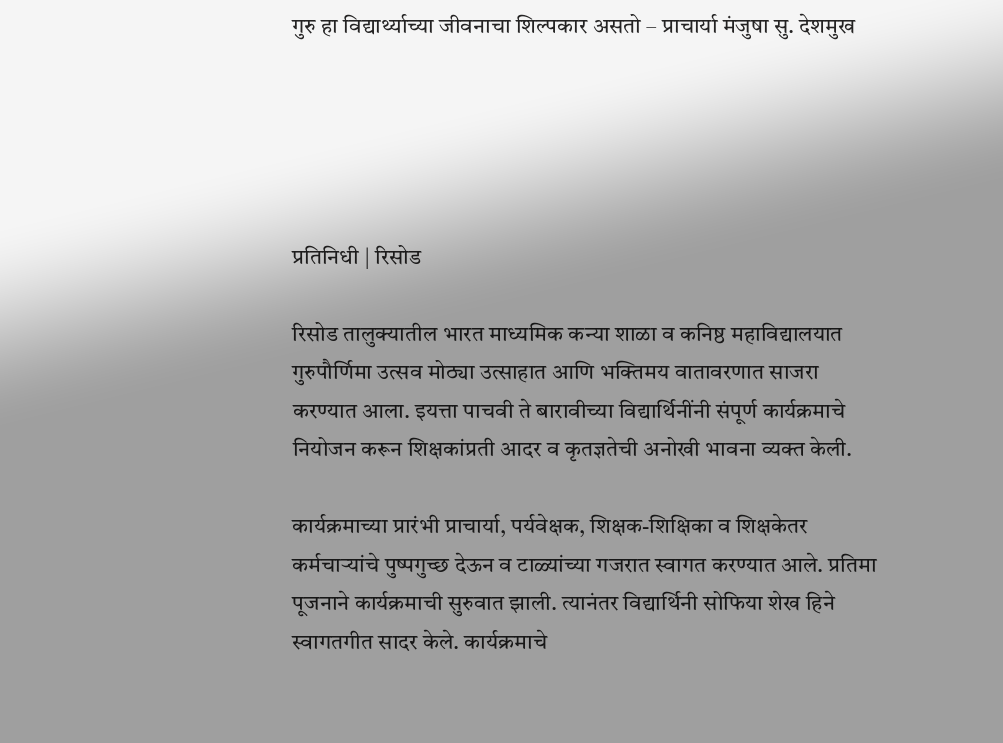गुरु हा विद्यार्थ्याच्या जीवनाचा शिल्पकार असतो – प्राचार्या मंजुषा सु. देशमुख





प्रतिनिधी | रिसोड

रिसोड तालुक्यातील भारत माध्यमिक कन्या शाळा व कनिष्ठ महाविद्यालयात गुरुपौर्णिमा उत्सव मोठ्या उत्साहात आणि भक्तिमय वातावरणात साजरा करण्यात आला. इयत्ता पाचवी ते बारावीच्या विद्यार्थिनींनी संपूर्ण कार्यक्रमाचे नियोजन करून शिक्षकांप्रती आदर व कृतज्ञतेची अनोखी भावना व्यक्त केली.

कार्यक्रमाच्या प्रारंभी प्राचार्या, पर्यवेक्षक, शिक्षक-शिक्षिका व शिक्षकेतर कर्मचाऱ्यांचे पुष्पगुच्छ देऊन व टाळ्यांच्या गजरात स्वागत करण्यात आले. प्रतिमा पूजनाने कार्यक्रमाची सुरुवात झाली. त्यानंतर विद्यार्थिनी सोफिया शेख हिने स्वागतगीत सादर केले. कार्यक्रमाचे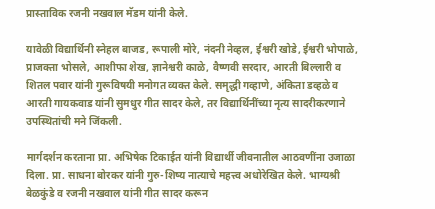प्रास्ताविक रजनी नखवाल मॅडम यांनी केले.

यावेळी विद्यार्थिनी स्नेहल बाजड, रूपाली मोरे, नंदनी नेव्हल, ईश्वरी खोडे, ईश्वरी भोपाळे, प्राजक्ता भोसले, आशीफा शेख, ज्ञानेश्वरी काळे, वैष्णवी सरदार, आरती बिल्लारी व शितल पवार यांनी गुरूविषयी मनोगत व्यक्त केले. समृद्धी गव्हाणे, अंकिता डव्हळे व आरती गायकवाड यांनी सुमधुर गीत सादर केले, तर विद्यार्थिनींच्या नृत्य सादरीकरणाने उपस्थितांची मने जिंकली.

मार्गदर्शन करताना प्रा. अभिषेक टिकाईत यांनी विद्यार्थी जीवनातील आठवणींना उजाळा दिला. प्रा. साधना बोरकर यांनी गुरु-शिष्य नात्याचे महत्त्व अधोरेखित केले. भाग्यश्री बेळकुंडे व रजनी नखवाल यांनी गीत सादर करून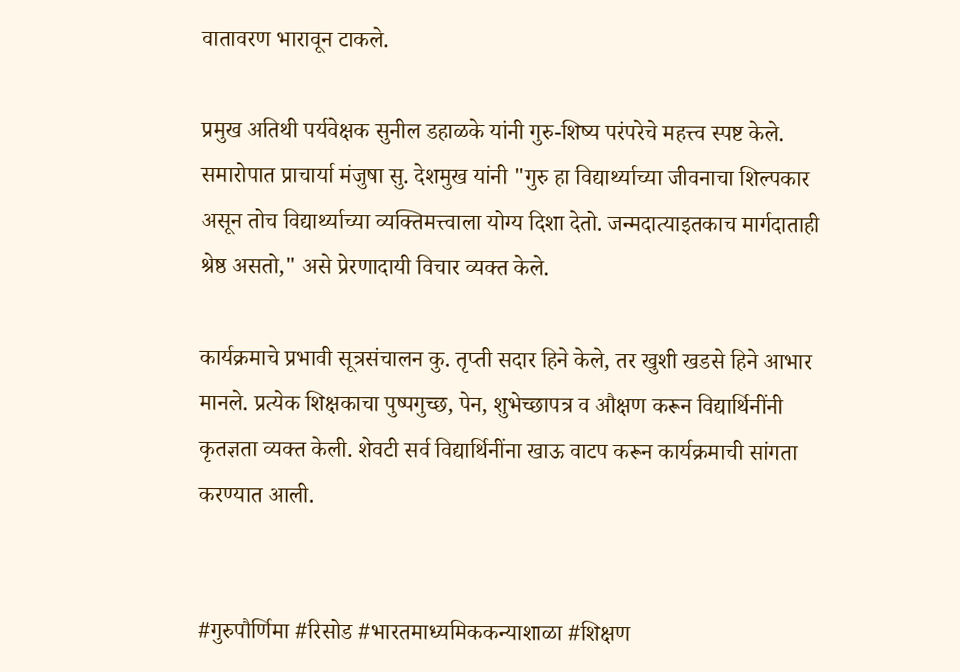वातावरण भारावून टाकले.

प्रमुख अतिथी पर्यवेक्षक सुनील डहाळके यांनी गुरु-शिष्य परंपरेचे महत्त्व स्पष्ट केले. समारोपात प्राचार्या मंजुषा सु. देशमुख यांनी "गुरु हा विद्यार्थ्याच्या जीवनाचा शिल्पकार असून तोच विद्यार्थ्याच्या व्यक्तिमत्त्वाला योग्य दिशा देतो. जन्मदात्याइतकाच मार्गदाताही श्रेष्ठ असतो," असे प्रेरणादायी विचार व्यक्त केले.

कार्यक्रमाचे प्रभावी सूत्रसंचालन कु. तृप्ती सदार हिने केले, तर खुशी खडसे हिने आभार मानले. प्रत्येक शिक्षकाचा पुष्पगुच्छ, पेन, शुभेच्छापत्र व औक्षण करून विद्यार्थिनींनी कृतज्ञता व्यक्त केली. शेवटी सर्व विद्यार्थिनींना खाऊ वाटप करून कार्यक्रमाची सांगता करण्यात आली.


#गुरुपौर्णिमा #रिसोड #भारतमाध्यमिककन्याशाळा #शिक्षण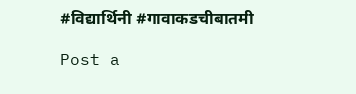#विद्यार्थिनी #गावाकडचीबातमी

Post a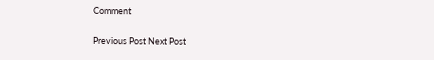Comment

Previous Post Next Post